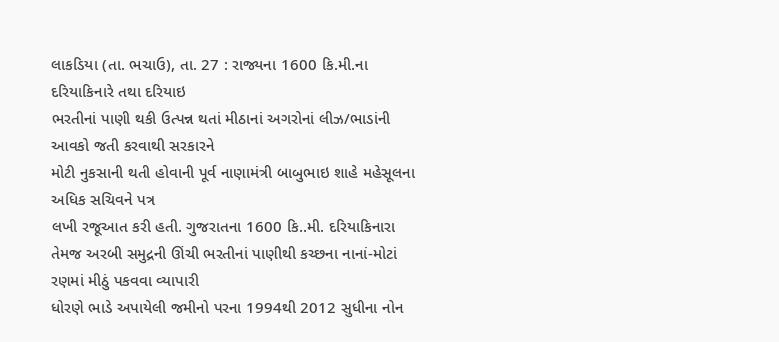લાકડિયા (તા. ભચાઉ), તા. 27 : રાજ્યના 1600 કિ.મી.ના દરિયાકિનારે તથા દરિયાઇ
ભરતીનાં પાણી થકી ઉત્પન્ન થતાં મીઠાનાં અગરોનાં લીઝ/ભાડાંની આવકો જતી કરવાથી સરકારને
મોટી નુકસાની થતી હોવાની પૂર્વ નાણામંત્રી બાબુભાઇ શાહે મહેસૂલના અધિક સચિવને પત્ર
લખી રજૂઆત કરી હતી. ગુજરાતના 1600 કિ..મી. દરિયાકિનારા
તેમજ અરબી સમુદ્રની ઊંચી ભરતીનાં પાણીથી કચ્છના નાનાં-મોટાં રણમાં મીઠું પકવવા વ્યાપારી
ધોરણે ભાડે અપાયેલી જમીનો પરના 1994થી 2012 સુધીના નોન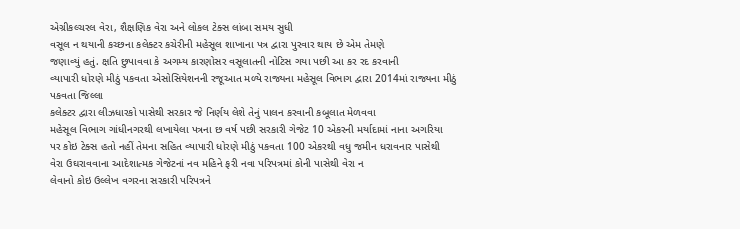એગ્રીકલ્ચરલ વેરા, શૈક્ષણિક વેરા અને લોકલ ટેક્સ લાંબા સમય સુધી
વસૂલ ન થયાની કચ્છના કલેક્ટર કચેરીની મહેસૂલ શાખાના પત્ર દ્વારા પુરવાર થાય છે એમ તેમણે
જણાવ્યું હતું. ક્ષતિ છુપાવવા કે અગમ્ય કારણોસર વસૂલાતની નોટિસ ગયા પછી આ કર રદ કરવાની
વ્યાપારી ધોરણે મીઠું પકવતા એસોસિયેશનની રજૂઆત મળ્યે રાજ્યના મહેસૂલ વિભાગ દ્વારા 2014માં રાજ્યના મીઠું પકવતા જિલ્લા
કલેક્ટર દ્વારા લીઝધારકો પાસેથી સરકાર જે નિર્ણય લેશે તેનું પાલન કરવાની કબૂલાત મેળવવા
મહેસૂલ વિભાગ ગાંધીનગરથી લખાયેલા પત્રના છ વર્ષ પછી સરકારી ગેજેટ 10 એકરની મર્યાદામાં નાના અગરિયા
પર કોઇ ટેક્સ હતો નહીં તેમના સહિત વ્યાપારી ધોરણે મીઠું પકવતા 100 એકરથી વધુ જમીન ધરાવનાર પાસેથી
વેરા ઉઘરાવવાના આદેશાત્મક ગેજેટનાં નવ મહિને ફરી નવા પરિપત્રમાં કોની પાસેથી વેરા ન
લેવાનો કોઇ ઉલ્લેખ વગરના સરકારી પરિપત્રને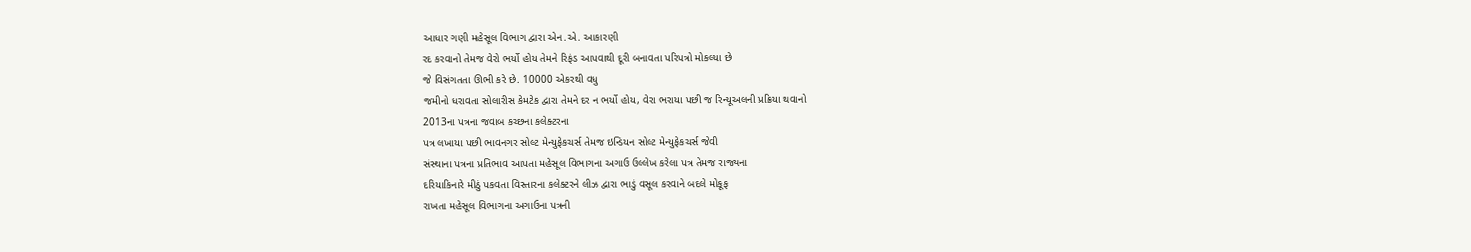આધાર ગણી મહેસૂલ વિભાગ દ્વારા એન.એ. આકારણી
રદ કરવાનો તેમજ વેરો ભર્યો હોય તેમને રિફંડ આપવાથી દૂરી બનાવતા પરિપત્રો મોકલ્યા છે
જે વિસંગતતા ઊભી કરે છે. 10000 એકરથી વધુ
જમીનો ધરાવતા સોલારીસ કેમટેક દ્વારા તેમને દર ન ભર્યો હોય, વેરા ભરાયા પછી જ રિન્યૂઅલની પ્રક્રિયા થવાનો
2013ના પત્રના જવાબ કચ્છના કલેક્ટરના
પત્ર લખાયા પછી ભાવનગર સોલ્ટ મેન્યુફેકચર્સ તેમજ ઇન્ડિયન સોલ્ટ મેન્યુફેકચર્સ જેવી
સંસ્થાના પત્રના પ્રતિભાવ આપતા મહેસૂલ વિભાગના અગાઉ ઉલ્લેખ કરેલા પત્ર તેમજ રાજ્યના
દરિયાકિનારે મીઠું પકવતા વિસ્તારના કલેક્ટરને લીઝ દ્વારા ભાડું વસૂલ કરવાને બદલે મોકૂફ
રાખતા મહેસૂલ વિભાગના અગાઉના પત્રની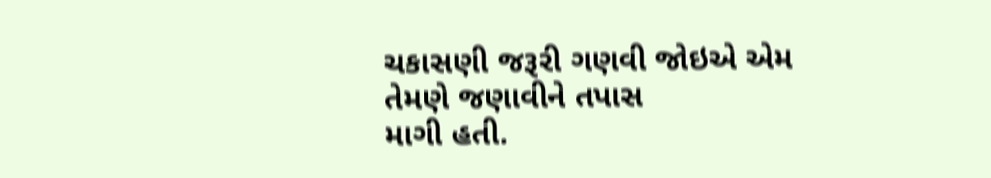ચકાસણી જરૂરી ગણવી જોઇએ એમ તેમણે જણાવીને તપાસ
માગી હતી.